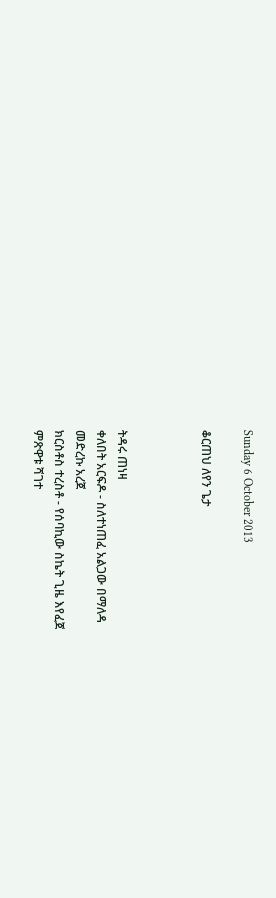Sunday 6 October 2013

ቆርጠህ ለየን ጌታ



ትዳሩ ጠነዛ
ቀለበት አርፍዶ - ስለተነጠፈ አልጋው በማለዳ
መድረኩ አረጀ
ክርስቶስ ተረስቶ - የሰባኪው ስኬት ጊዜ እየፈጀ
ምጽዋቱ ሻገተ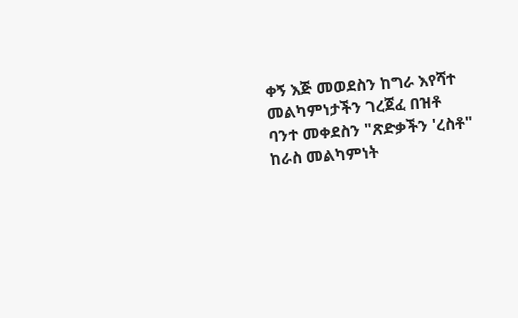ቀኝ እጅ መወደስን ከግራ እየሻተ
መልካምነታችን ገረጀፈ በዝቶ
ባንተ መቀደስን "ጽድቃችን 'ረስቶ"
ከራስ መልካምነት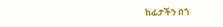ከፊታችን በጎ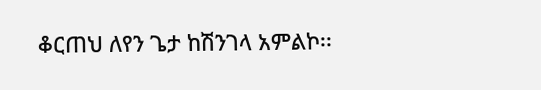ቆርጠህ ለየን ጌታ ከሽንገላ አምልኮ፡፡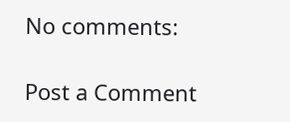No comments:

Post a Comment